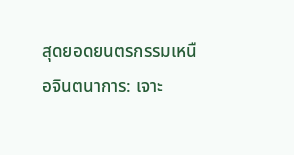สุดยอดยนตรกรรมเหนือจินตนาการ: เจาะ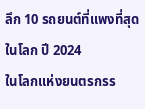ลึก 10 รถยนต์ที่แพงที่สุดในโลก ปี 2024
ในโลกแห่งยนตรกรร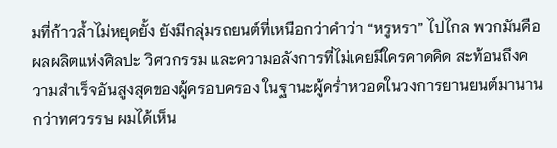มที่ก้าวล้ำไม่หยุดยั้ง ยังมีกลุ่มรถยนต์ที่เหนือกว่าคำว่า “หรูหรา” ไปไกล พวกมันคือผลผลิตแห่งศิลปะ วิศวกรรม และความอลังการที่ไม่เคยมีใครคาดคิด สะท้อนถึงความสำเร็จอันสูงสุดของผู้ครอบครอง ในฐานะผู้คร่ำหวอดในวงการยานยนต์มานานกว่าทศวรรษ ผมได้เห็น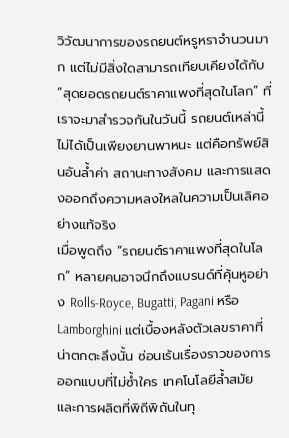วิวัฒนาการของรถยนต์หรูหราจำนวนมาก แต่ไม่มีสิ่งใดสามารถเทียบเคียงได้กับ “สุดยอดรถยนต์ราคาแพงที่สุดในโลก” ที่เราจะมาสำรวจกันในวันนี้ รถยนต์เหล่านี้ไม่ได้เป็นเพียงยานพาหนะ แต่คือทรัพย์สินอันล้ำค่า สถานะทางสังคม และการแสดงออกถึงความหลงใหลในความเป็นเลิศอย่างแท้จริง
เมื่อพูดถึง “รถยนต์ราคาแพงที่สุดในโลก” หลายคนอาจนึกถึงแบรนด์ที่คุ้นหูอย่าง Rolls-Royce, Bugatti, Pagani หรือ Lamborghini แต่เบื้องหลังตัวเลขราคาที่น่าตกตะลึงนั้น ซ่อนเร้นเรื่องราวของการออกแบบที่ไม่ซ้ำใคร เทคโนโลยีล้ำสมัย และการผลิตที่พิถีพิถันในทุ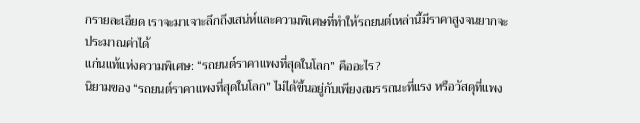กรายละเอียด เราจะมาเจาะลึกถึงเสน่ห์และความพิเศษที่ทำให้รถยนต์เหล่านี้มีราคาสูงจนยากจะประมาณค่าได้
แก่นแท้แห่งความพิเศษ: “รถยนต์ราคาแพงที่สุดในโลก” คืออะไร?
นิยามของ “รถยนต์ราคาแพงที่สุดในโลก” ไม่ได้ขึ้นอยู่กับเพียงสมรรถนะที่แรง หรือวัสดุที่แพง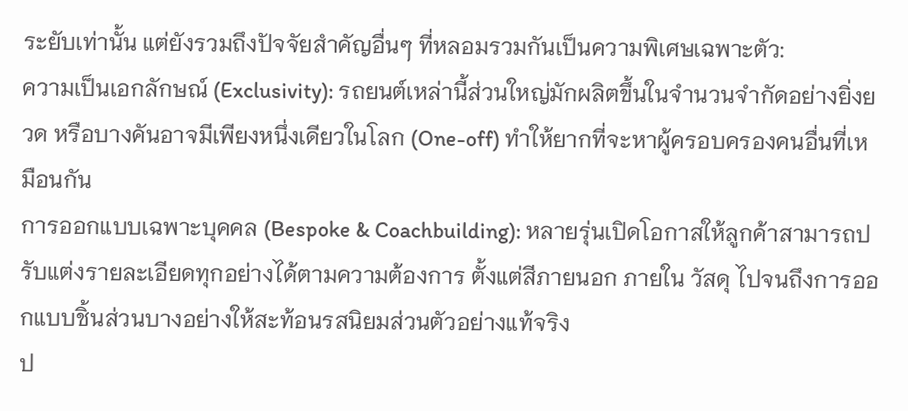ระยับเท่านั้น แต่ยังรวมถึงปัจจัยสำคัญอื่นๆ ที่หลอมรวมกันเป็นความพิเศษเฉพาะตัว:
ความเป็นเอกลักษณ์ (Exclusivity): รถยนต์เหล่านี้ส่วนใหญ่มักผลิตขึ้นในจำนวนจำกัดอย่างยิ่งยวด หรือบางคันอาจมีเพียงหนึ่งเดียวในโลก (One-off) ทำให้ยากที่จะหาผู้ครอบครองคนอื่นที่เหมือนกัน
การออกแบบเฉพาะบุคคล (Bespoke & Coachbuilding): หลายรุ่นเปิดโอกาสให้ลูกค้าสามารถปรับแต่งรายละเอียดทุกอย่างได้ตามความต้องการ ตั้งแต่สีภายนอก ภายใน วัสดุ ไปจนถึงการออกแบบชิ้นส่วนบางอย่างให้สะท้อนรสนิยมส่วนตัวอย่างแท้จริง
ป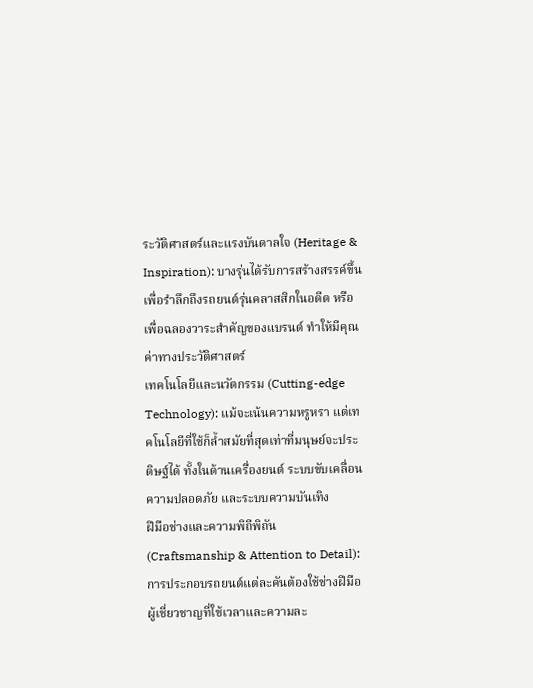ระวัติศาสตร์และแรงบันดาลใจ (Heritage & Inspiration): บางรุ่นได้รับการสร้างสรรค์ขึ้นเพื่อรำลึกถึงรถยนต์รุ่นคลาสสิกในอดีต หรือเพื่อฉลองวาระสำคัญของแบรนด์ ทำให้มีคุณค่าทางประวัติศาสตร์
เทคโนโลยีและนวัตกรรม (Cutting-edge Technology): แม้จะเน้นความหรูหรา แต่เทคโนโลยีที่ใช้ก็ล้ำสมัยที่สุดเท่าที่มนุษย์จะประดิษฐ์ได้ ทั้งในด้านเครื่องยนต์ ระบบขับเคลื่อน ความปลอดภัย และระบบความบันเทิง
ฝีมือช่างและความพิถีพิถัน (Craftsmanship & Attention to Detail): การประกอบรถยนต์แต่ละคันต้องใช้ช่างฝีมือผู้เชี่ยวชาญที่ใช้เวลาและความละ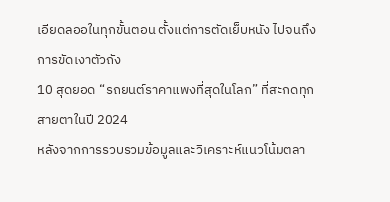เอียดลออในทุกขั้นตอน ตั้งแต่การตัดเย็บหนัง ไปจนถึงการขัดเงาตัวถัง
10 สุดยอด “รถยนต์ราคาแพงที่สุดในโลก” ที่สะกดทุกสายตาในปี 2024
หลังจากการรวบรวมข้อมูลและวิเคราะห์แนวโน้มตลา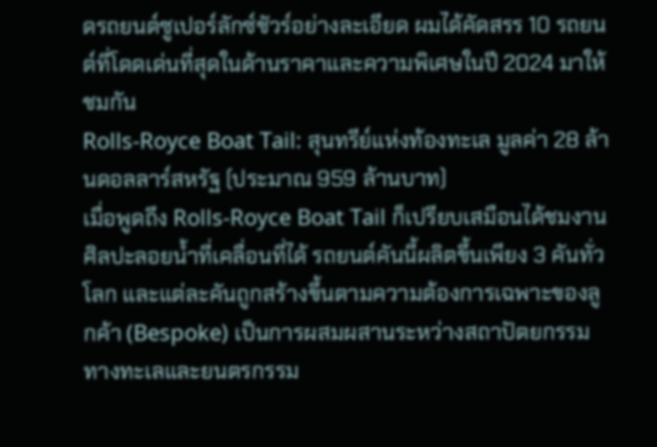ดรถยนต์ซูเปอร์ลักซ์ชัวร์อย่างละเอียด ผมได้คัดสรร 10 รถยนต์ที่โดดเด่นที่สุดในด้านราคาและความพิเศษในปี 2024 มาให้ชมกัน
Rolls-Royce Boat Tail: สุนทรีย์แห่งท้องทะเล มูลค่า 28 ล้านดอลลาร์สหรัฐ (ประมาณ 959 ล้านบาท)
เมื่อพูดถึง Rolls-Royce Boat Tail ก็เปรียบเสมือนได้ชมงานศิลปะลอยน้ำที่เคลื่อนที่ได้ รถยนต์คันนี้ผลิตขึ้นเพียง 3 คันทั่วโลก และแต่ละคันถูกสร้างขึ้นตามความต้องการเฉพาะของลูกค้า (Bespoke) เป็นการผสมผสานระหว่างสถาปัตยกรรมทางทะเลและยนตรกรรม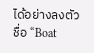ได้อย่างลงตัว ชื่อ “Boat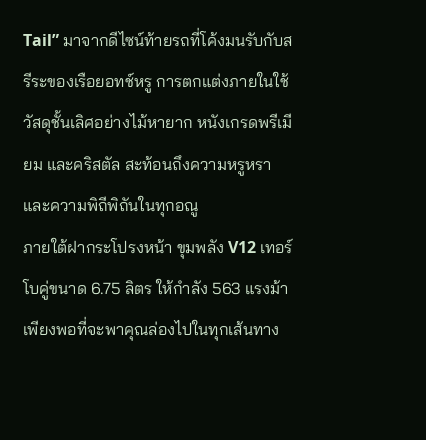Tail” มาจากดีไซน์ท้ายรถที่โค้งมนรับกับสรีระของเรือยอทช์หรู การตกแต่งภายในใช้วัสดุชั้นเลิศอย่างไม้หายาก หนังเกรดพรีเมียม และคริสตัล สะท้อนถึงความหรูหราและความพิถีพิถันในทุกอณู
ภายใต้ฝากระโปรงหน้า ขุมพลัง V12 เทอร์โบคู่ขนาด 6.75 ลิตร ให้กำลัง 563 แรงม้าเพียงพอที่จะพาคุณล่องไปในทุกเส้นทาง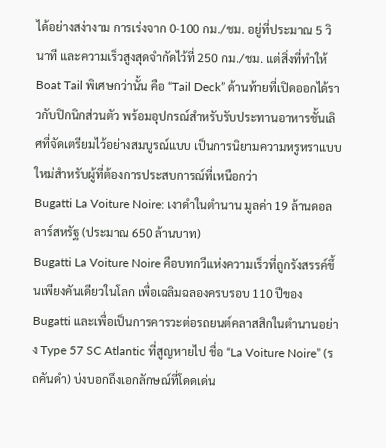ได้อย่างสง่างาม การเร่งจาก 0-100 กม./ชม. อยู่ที่ประมาณ 5 วินาที และความเร็วสูงสุดจำกัดไว้ที่ 250 กม./ชม. แต่สิ่งที่ทำให้ Boat Tail พิเศษกว่านั้น คือ “Tail Deck” ด้านท้ายที่เปิดออกได้ราวกับปิกนิกส่วนตัว พร้อมอุปกรณ์สำหรับรับประทานอาหารชั้นเลิศที่จัดเตรียมไว้อย่างสมบูรณ์แบบ เป็นการนิยามความหรูหราแบบใหม่สำหรับผู้ที่ต้องการประสบการณ์ที่เหนือกว่า
Bugatti La Voiture Noire: เงาดำในตำนาน มูลค่า 19 ล้านดอลลาร์สหรัฐ (ประมาณ 650 ล้านบาท)
Bugatti La Voiture Noire คือบทกวีแห่งความเร็วที่ถูกรังสรรค์ขึ้นเพียงคันเดียวในโลก เพื่อเฉลิมฉลองครบรอบ 110 ปีของ Bugatti และเพื่อเป็นการคารวะต่อรถยนต์คลาสสิกในตำนานอย่าง Type 57 SC Atlantic ที่สูญหายไป ชื่อ “La Voiture Noire” (รถคันดำ) บ่งบอกถึงเอกลักษณ์ที่โดดเด่น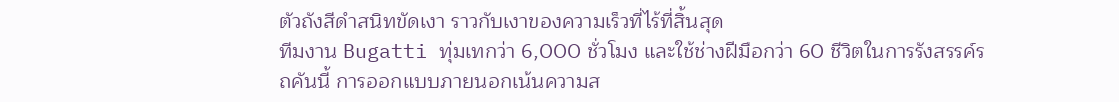ตัวถังสีดำสนิทขัดเงา ราวกับเงาของความเร็วที่ไร้ที่สิ้นสุด
ทีมงาน Bugatti ทุ่มเทกว่า 6,000 ชั่วโมง และใช้ช่างฝีมือกว่า 60 ชีวิตในการรังสรรค์รถคันนี้ การออกแบบภายนอกเน้นความส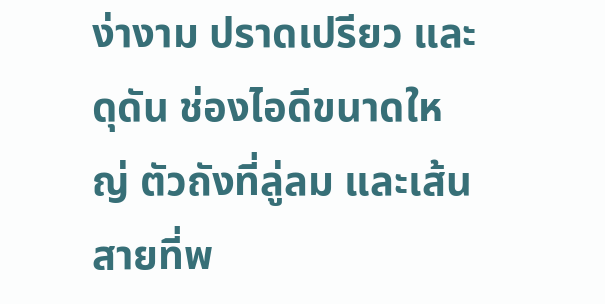ง่างาม ปราดเปรียว และดุดัน ช่องไอดีขนาดใหญ่ ตัวถังที่ลู่ลม และเส้นสายที่พ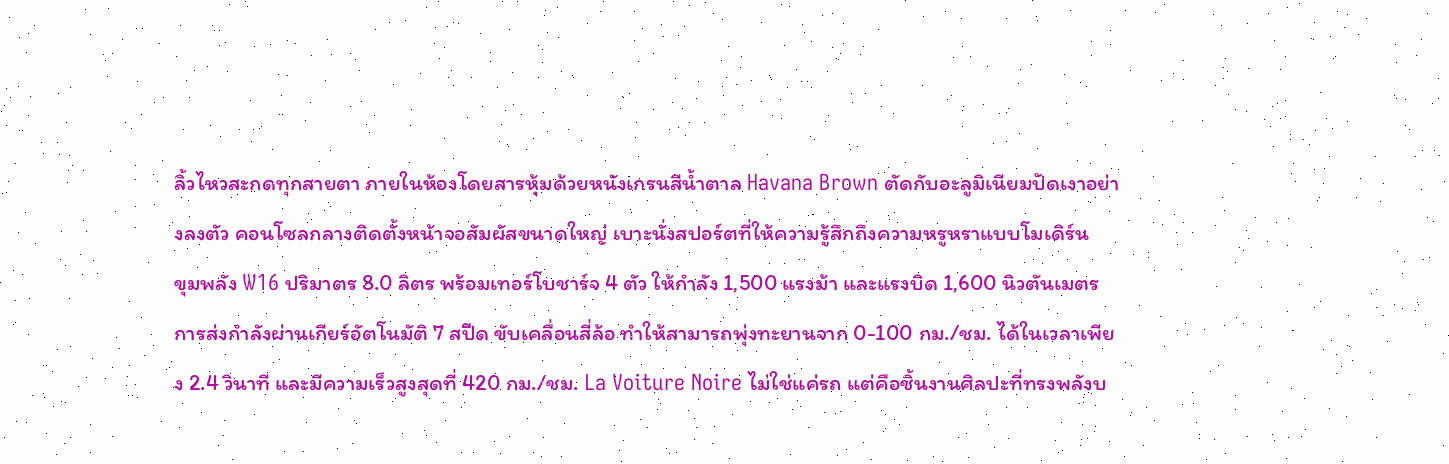ลิ้วไหวสะกดทุกสายตา ภายในห้องโดยสารหุ้มด้วยหนังเกรนสีน้ำตาล Havana Brown ตัดกับอะลูมิเนียมปัดเงาอย่างลงตัว คอนโซลกลางติดตั้งหน้าจอสัมผัสขนาดใหญ่ เบาะนั่งสปอร์ตที่ให้ความรู้สึกถึงความหรูหราแบบโมเดิร์น
ขุมพลัง W16 ปริมาตร 8.0 ลิตร พร้อมเทอร์โบชาร์จ 4 ตัว ให้กำลัง 1,500 แรงม้า และแรงบิด 1,600 นิวตันเมตร การส่งกำลังผ่านเกียร์อัตโนมัติ 7 สปีด ขับเคลื่อนสี่ล้อ ทำให้สามารถพุ่งทะยานจาก 0-100 กม./ชม. ได้ในเวลาเพียง 2.4 วินาที และมีความเร็วสูงสุดที่ 420 กม./ชม. La Voiture Noire ไม่ใช่แค่รถ แต่คือชิ้นงานศิลปะที่ทรงพลังบ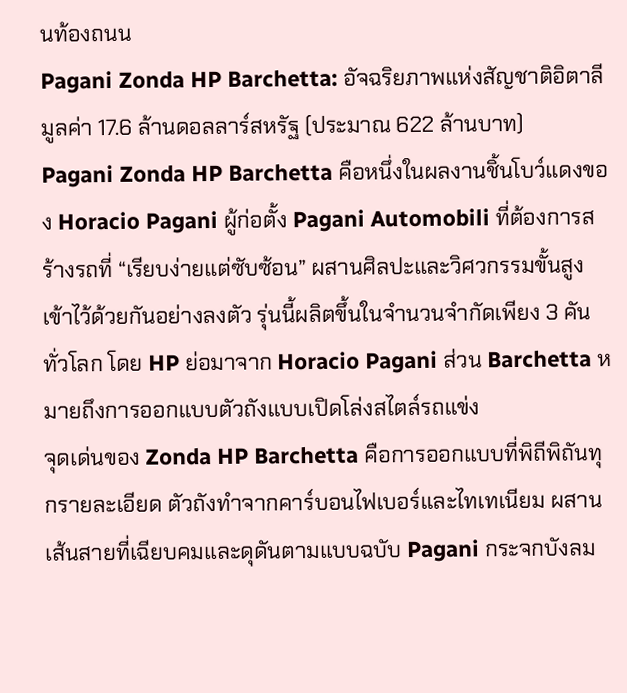นท้องถนน
Pagani Zonda HP Barchetta: อัจฉริยภาพแห่งสัญชาติอิตาลี มูลค่า 17.6 ล้านดอลลาร์สหรัฐ (ประมาณ 622 ล้านบาท)
Pagani Zonda HP Barchetta คือหนึ่งในผลงานชิ้นโบว์แดงของ Horacio Pagani ผู้ก่อตั้ง Pagani Automobili ที่ต้องการสร้างรถที่ “เรียบง่ายแต่ซับซ้อน” ผสานศิลปะและวิศวกรรมขั้นสูงเข้าไว้ด้วยกันอย่างลงตัว รุ่นนี้ผลิตขึ้นในจำนวนจำกัดเพียง 3 คันทั่วโลก โดย HP ย่อมาจาก Horacio Pagani ส่วน Barchetta หมายถึงการออกแบบตัวถังแบบเปิดโล่งสไตล์รถแข่ง
จุดเด่นของ Zonda HP Barchetta คือการออกแบบที่พิถีพิถันทุกรายละเอียด ตัวถังทำจากคาร์บอนไฟเบอร์และไทเทเนียม ผสานเส้นสายที่เฉียบคมและดุดันตามแบบฉบับ Pagani กระจกบังลม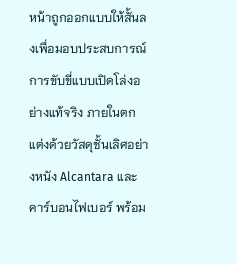หน้าถูกออกแบบให้สั้นลงเพื่อมอบประสบการณ์การขับขี่แบบเปิดโล่งอย่างแท้จริง ภายในตกแต่งด้วยวัสดุชั้นเลิศอย่างหนัง Alcantara และคาร์บอนไฟเบอร์ พร้อม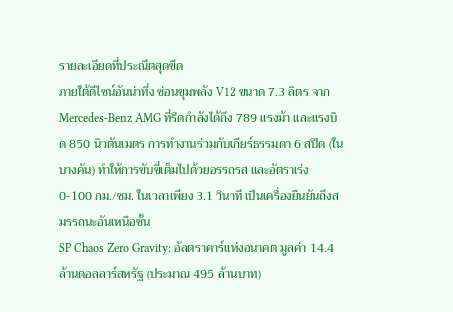รายละเอียดที่ประณีตสุดขีด
ภายใต้ดีไซน์อันน่าทึ่ง ซ่อนขุมพลัง V12 ขนาด 7.3 ลิตร จาก Mercedes-Benz AMG ที่รีดกำลังได้ถึง 789 แรงม้า และแรงบิด 850 นิวตันเมตร การทำงานร่วมกับเกียร์ธรรมดา 6 สปีด (ในบางคัน) ทำให้การขับขี่เต็มไปด้วยอรรถรส และอัตราเร่ง 0-100 กม./ชม. ในเวลาเพียง 3.1 วินาที เป็นเครื่องยืนยันถึงสมรรถนะอันเหนือชั้น
SP Chaos Zero Gravity: อัลตราคาร์แห่งอนาคต มูลค่า 14.4 ล้านดอลลาร์สหรัฐ (ประมาณ 495 ล้านบาท)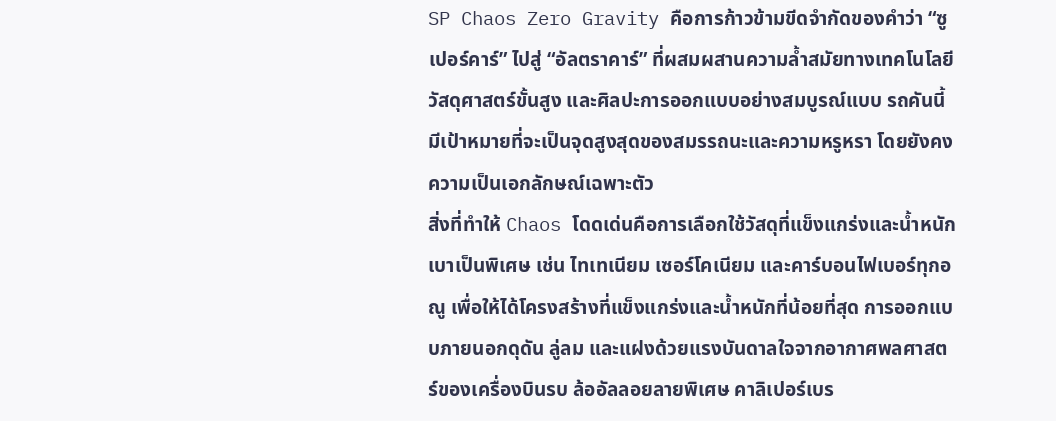SP Chaos Zero Gravity คือการก้าวข้ามขีดจำกัดของคำว่า “ซูเปอร์คาร์” ไปสู่ “อัลตราคาร์” ที่ผสมผสานความล้ำสมัยทางเทคโนโลยี วัสดุศาสตร์ขั้นสูง และศิลปะการออกแบบอย่างสมบูรณ์แบบ รถคันนี้มีเป้าหมายที่จะเป็นจุดสูงสุดของสมรรถนะและความหรูหรา โดยยังคงความเป็นเอกลักษณ์เฉพาะตัว
สิ่งที่ทำให้ Chaos โดดเด่นคือการเลือกใช้วัสดุที่แข็งแกร่งและน้ำหนักเบาเป็นพิเศษ เช่น ไทเทเนียม เซอร์โคเนียม และคาร์บอนไฟเบอร์ทุกอณู เพื่อให้ได้โครงสร้างที่แข็งแกร่งและน้ำหนักที่น้อยที่สุด การออกแบบภายนอกดุดัน ลู่ลม และแฝงด้วยแรงบันดาลใจจากอากาศพลศาสตร์ของเครื่องบินรบ ล้ออัลลอยลายพิเศษ คาลิเปอร์เบร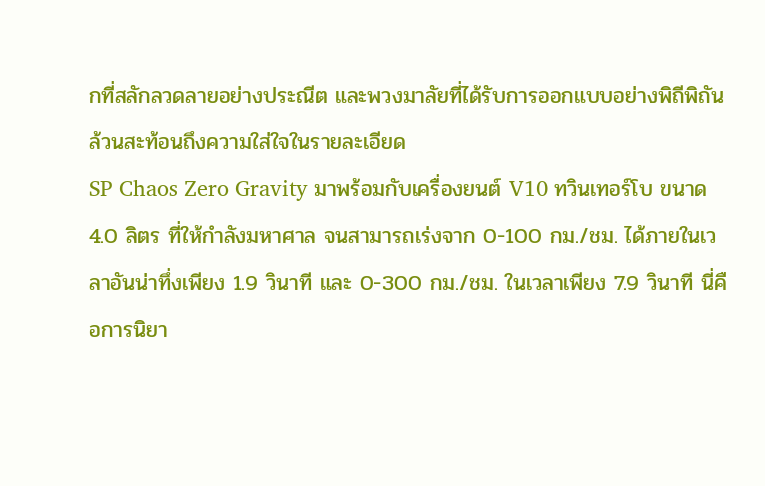กที่สลักลวดลายอย่างประณีต และพวงมาลัยที่ได้รับการออกแบบอย่างพิถีพิถัน ล้วนสะท้อนถึงความใส่ใจในรายละเอียด
SP Chaos Zero Gravity มาพร้อมกับเครื่องยนต์ V10 ทวินเทอร์โบ ขนาด 4.0 ลิตร ที่ให้กำลังมหาศาล จนสามารถเร่งจาก 0-100 กม./ชม. ได้ภายในเวลาอันน่าทึ่งเพียง 1.9 วินาที และ 0-300 กม./ชม. ในเวลาเพียง 7.9 วินาที นี่คือการนิยา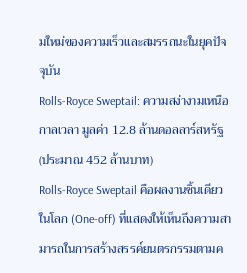มใหม่ของความเร็วและสมรรถนะในยุคปัจจุบัน
Rolls-Royce Sweptail: ความสง่างามเหนือกาลเวลา มูลค่า 12.8 ล้านดอลลาร์สหรัฐ (ประมาณ 452 ล้านบาท)
Rolls-Royce Sweptail คือผลงานชิ้นเดียวในโลก (One-off) ที่แสดงให้เห็นถึงความสามารถในการสร้างสรรค์ยนตรกรรมตามค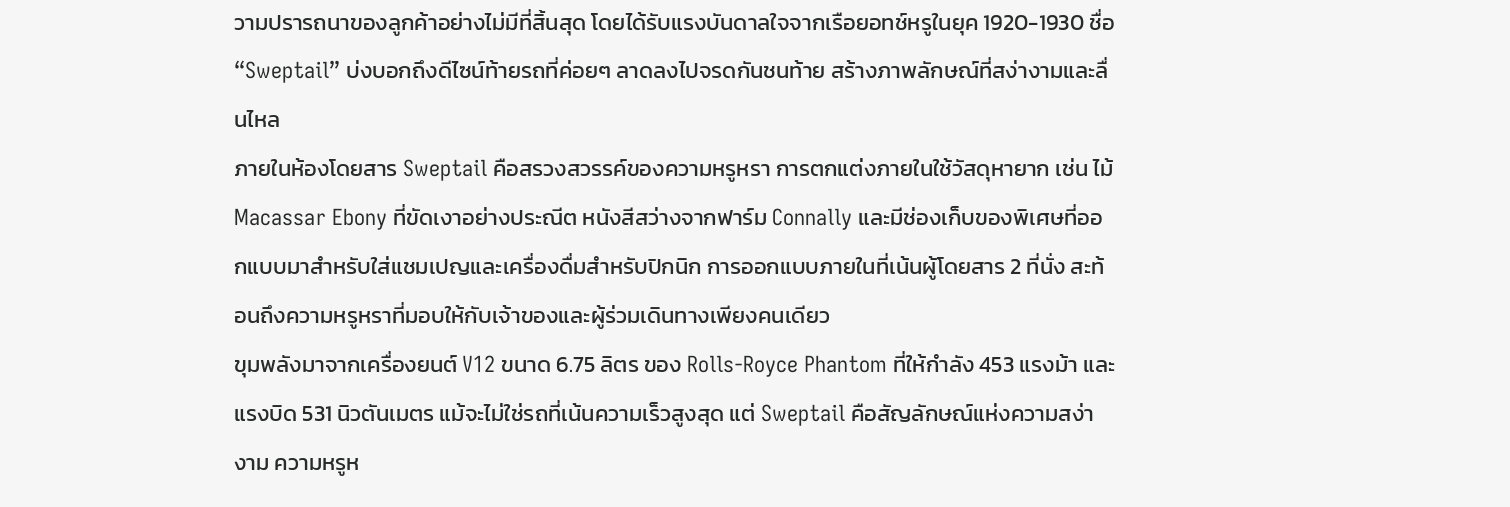วามปรารถนาของลูกค้าอย่างไม่มีที่สิ้นสุด โดยได้รับแรงบันดาลใจจากเรือยอทช์หรูในยุค 1920-1930 ชื่อ “Sweptail” บ่งบอกถึงดีไซน์ท้ายรถที่ค่อยๆ ลาดลงไปจรดกันชนท้าย สร้างภาพลักษณ์ที่สง่างามและลื่นไหล
ภายในห้องโดยสาร Sweptail คือสรวงสวรรค์ของความหรูหรา การตกแต่งภายในใช้วัสดุหายาก เช่น ไม้ Macassar Ebony ที่ขัดเงาอย่างประณีต หนังสีสว่างจากฟาร์ม Connally และมีช่องเก็บของพิเศษที่ออกแบบมาสำหรับใส่แชมเปญและเครื่องดื่มสำหรับปิกนิก การออกแบบภายในที่เน้นผู้โดยสาร 2 ที่นั่ง สะท้อนถึงความหรูหราที่มอบให้กับเจ้าของและผู้ร่วมเดินทางเพียงคนเดียว
ขุมพลังมาจากเครื่องยนต์ V12 ขนาด 6.75 ลิตร ของ Rolls-Royce Phantom ที่ให้กำลัง 453 แรงม้า และแรงบิด 531 นิวตันเมตร แม้จะไม่ใช่รถที่เน้นความเร็วสูงสุด แต่ Sweptail คือสัญลักษณ์แห่งความสง่างาม ความหรูห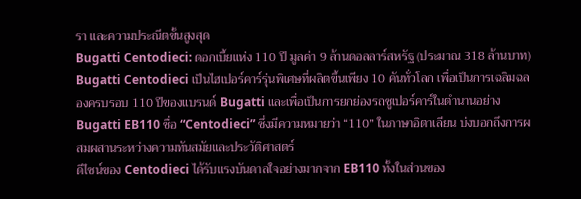รา และความประณีตขั้นสูงสุด
Bugatti Centodieci: ดอกเบี้ยแห่ง 110 ปี มูลค่า 9 ล้านดอลลาร์สหรัฐ (ประมาณ 318 ล้านบาท)
Bugatti Centodieci เป็นไฮเปอร์คาร์รุ่นพิเศษที่ผลิตขึ้นเพียง 10 คันทั่วโลก เพื่อเป็นการเฉลิมฉลองครบรอบ 110 ปีของแบรนด์ Bugatti และเพื่อเป็นการยกย่องรถซูเปอร์คาร์ในตำนานอย่าง Bugatti EB110 ชื่อ “Centodieci” ซึ่งมีความหมายว่า “110” ในภาษาอิตาเลียน บ่งบอกถึงการผสมผสานระหว่างความทันสมัยและประวัติศาสตร์
ดีไซน์ของ Centodieci ได้รับแรงบันดาลใจอย่างมากจาก EB110 ทั้งในส่วนของ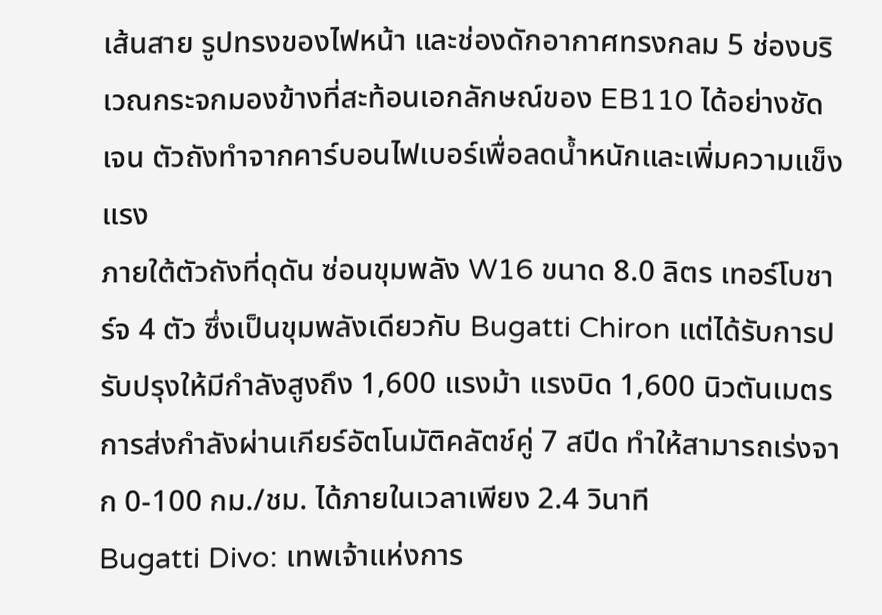เส้นสาย รูปทรงของไฟหน้า และช่องดักอากาศทรงกลม 5 ช่องบริเวณกระจกมองข้างที่สะท้อนเอกลักษณ์ของ EB110 ได้อย่างชัดเจน ตัวถังทำจากคาร์บอนไฟเบอร์เพื่อลดน้ำหนักและเพิ่มความแข็งแรง
ภายใต้ตัวถังที่ดุดัน ซ่อนขุมพลัง W16 ขนาด 8.0 ลิตร เทอร์โบชาร์จ 4 ตัว ซึ่งเป็นขุมพลังเดียวกับ Bugatti Chiron แต่ได้รับการปรับปรุงให้มีกำลังสูงถึง 1,600 แรงม้า แรงบิด 1,600 นิวตันเมตร การส่งกำลังผ่านเกียร์อัตโนมัติคลัตช์คู่ 7 สปีด ทำให้สามารถเร่งจาก 0-100 กม./ชม. ได้ภายในเวลาเพียง 2.4 วินาที
Bugatti Divo: เทพเจ้าแห่งการ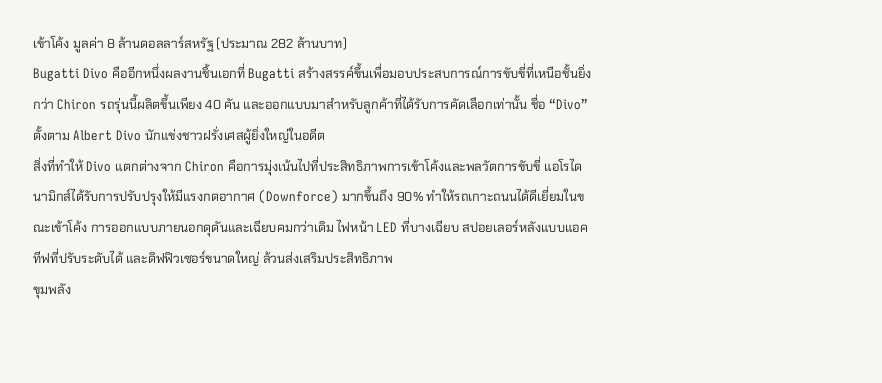เข้าโค้ง มูลค่า 8 ล้านดอลลาร์สหรัฐ (ประมาณ 282 ล้านบาท)
Bugatti Divo คืออีกหนึ่งผลงานชิ้นเอกที่ Bugatti สร้างสรรค์ขึ้นเพื่อมอบประสบการณ์การขับขี่ที่เหนือชั้นยิ่งกว่า Chiron รถรุ่นนี้ผลิตขึ้นเพียง 40 คัน และออกแบบมาสำหรับลูกค้าที่ได้รับการคัดเลือกเท่านั้น ชื่อ “Divo” ตั้งตาม Albert Divo นักแข่งชาวฝรั่งเศสผู้ยิ่งใหญ่ในอดีต
สิ่งที่ทำให้ Divo แตกต่างจาก Chiron คือการมุ่งเน้นไปที่ประสิทธิภาพการเข้าโค้งและพลวัตการขับขี่ แอโรไดนามิกส์ได้รับการปรับปรุงให้มีแรงกดอากาศ (Downforce) มากขึ้นถึง 90% ทำให้รถเกาะถนนได้ดีเยี่ยมในขณะเข้าโค้ง การออกแบบภายนอกดุดันและเฉียบคมกว่าเดิม ไฟหน้า LED ที่บางเฉียบ สปอยเลอร์หลังแบบแอคทีฟที่ปรับระดับได้ และดิฟฟิวเซอร์ขนาดใหญ่ ล้วนส่งเสริมประสิทธิภาพ
ขุมพลัง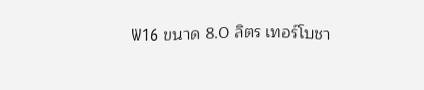W16 ขนาด 8.0 ลิตร เทอร์โบชา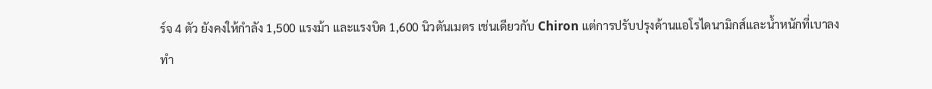ร์จ 4 ตัว ยังคงให้กำลัง 1,500 แรงม้า และแรงบิด 1,600 นิวตันเมตร เช่นเดียวกับ Chiron แต่การปรับปรุงด้านแอโรไดนามิกส์และน้ำหนักที่เบาลง ทำ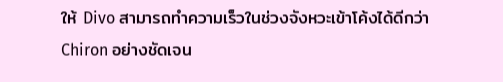ให้ Divo สามารถทำความเร็วในช่วงจังหวะเข้าโค้งได้ดีกว่า Chiron อย่างชัดเจน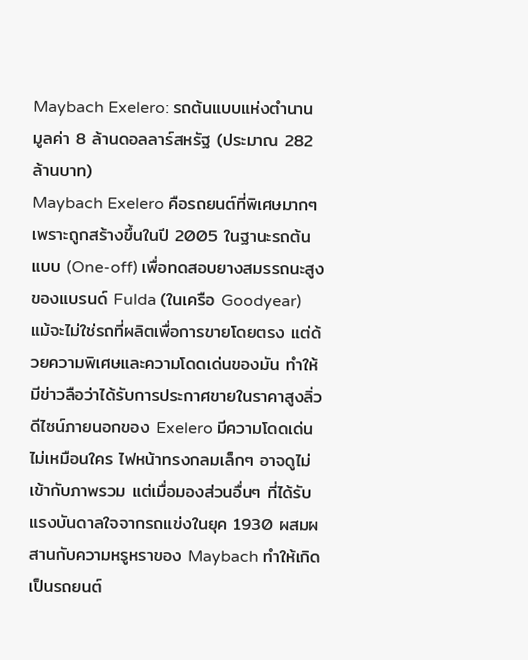Maybach Exelero: รถต้นแบบแห่งตำนาน มูลค่า 8 ล้านดอลลาร์สหรัฐ (ประมาณ 282 ล้านบาท)
Maybach Exelero คือรถยนต์ที่พิเศษมากๆ เพราะถูกสร้างขึ้นในปี 2005 ในฐานะรถต้นแบบ (One-off) เพื่อทดสอบยางสมรรถนะสูงของแบรนด์ Fulda (ในเครือ Goodyear) แม้จะไม่ใช่รถที่ผลิตเพื่อการขายโดยตรง แต่ด้วยความพิเศษและความโดดเด่นของมัน ทำให้มีข่าวลือว่าได้รับการประกาศขายในราคาสูงลิ่ว
ดีไซน์ภายนอกของ Exelero มีความโดดเด่นไม่เหมือนใคร ไฟหน้าทรงกลมเล็กๆ อาจดูไม่เข้ากับภาพรวม แต่เมื่อมองส่วนอื่นๆ ที่ได้รับแรงบันดาลใจจากรถแข่งในยุค 1930 ผสมผสานกับความหรูหราของ Maybach ทำให้เกิดเป็นรถยนต์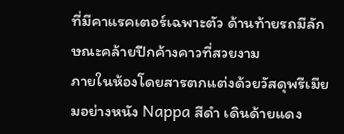ที่มีคาแรคเตอร์เฉพาะตัว ด้านท้ายรถมีลักษณะคล้ายปีกค้างคาวที่สวยงาม
ภายในห้องโดยสารตกแต่งด้วยวัสดุพรีเมียมอย่างหนัง Nappa สีดำ เดินด้ายแดง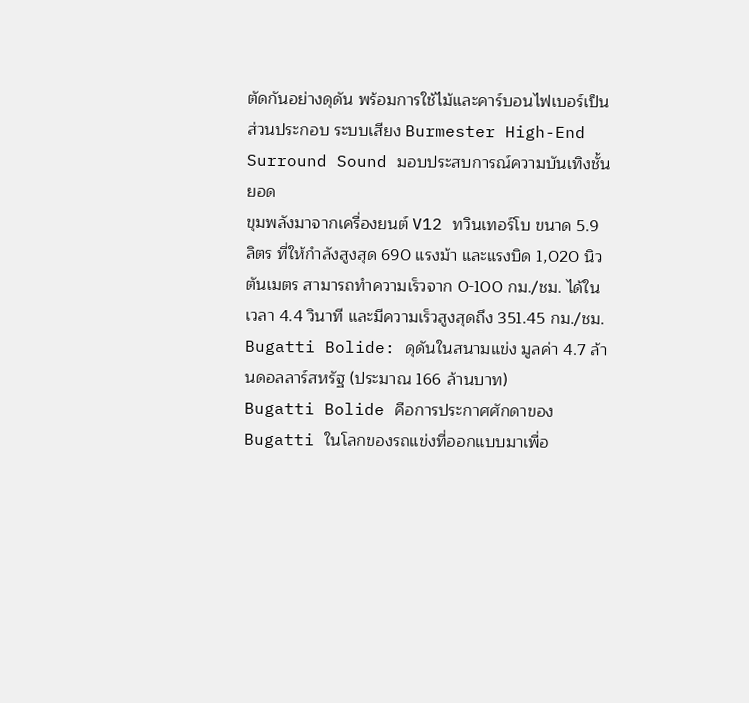ตัดกันอย่างดุดัน พร้อมการใช้ไม้และคาร์บอนไฟเบอร์เป็นส่วนประกอบ ระบบเสียง Burmester High-End Surround Sound มอบประสบการณ์ความบันเทิงชั้นยอด
ขุมพลังมาจากเครื่องยนต์ V12 ทวินเทอร์โบ ขนาด 5.9 ลิตร ที่ให้กำลังสูงสุด 690 แรงม้า และแรงบิด 1,020 นิวตันเมตร สามารถทำความเร็วจาก 0-100 กม./ชม. ได้ในเวลา 4.4 วินาที และมีความเร็วสูงสุดถึง 351.45 กม./ชม.
Bugatti Bolide: ดุดันในสนามแข่ง มูลค่า 4.7 ล้านดอลลาร์สหรัฐ (ประมาณ 166 ล้านบาท)
Bugatti Bolide คือการประกาศศักดาของ Bugatti ในโลกของรถแข่งที่ออกแบบมาเพื่อ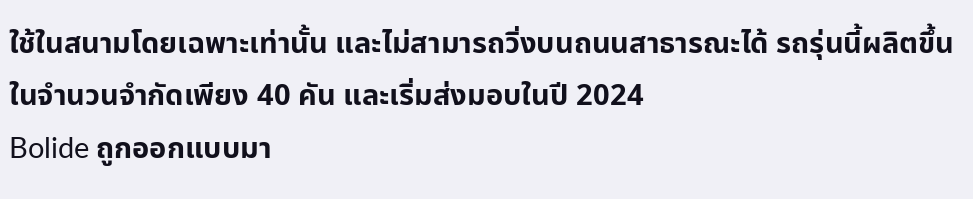ใช้ในสนามโดยเฉพาะเท่านั้น และไม่สามารถวิ่งบนถนนสาธารณะได้ รถรุ่นนี้ผลิตขึ้นในจำนวนจำกัดเพียง 40 คัน และเริ่มส่งมอบในปี 2024
Bolide ถูกออกแบบมา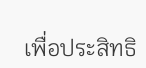เพื่อประสิทธิ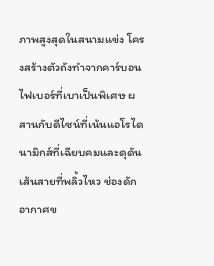ภาพสูงสุดในสนามแข่ง โครงสร้างตัวถังทำจากคาร์บอนไฟเบอร์ที่เบาเป็นพิเศษ ผสานกับดีไซน์ที่เน้นแอโรไดนามิกส์ที่เฉียบคมและดุดัน เส้นสายที่พลิ้วไหว ช่องดักอากาศข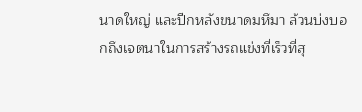นาดใหญ่ และปีกหลังขนาดมหึมา ล้วนบ่งบอกถึงเจตนาในการสร้างรถแข่งที่เร็วที่สุ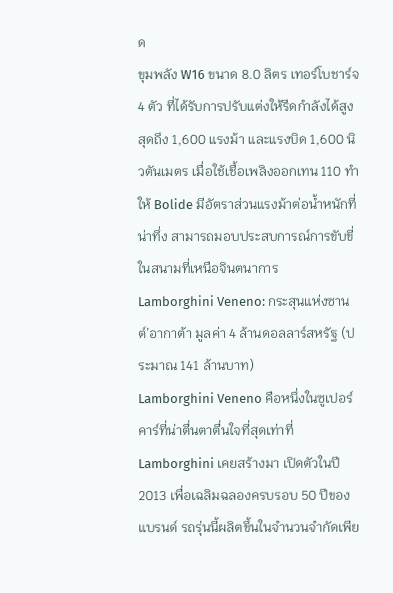ด
ขุมพลัง W16 ขนาด 8.0 ลิตร เทอร์โบชาร์จ 4 ตัว ที่ได้รับการปรับแต่งให้รีดกำลังได้สูงสุดถึง 1,600 แรงม้า และแรงบิด 1,600 นิวตันเมตร เมื่อใช้เชื้อเพลิงออกเทน 110 ทำให้ Bolide มีอัตราส่วนแรงม้าต่อน้ำหนักที่น่าทึ่ง สามารถมอบประสบการณ์การขับขี่ในสนามที่เหนือจินตนาการ
Lamborghini Veneno: กระสุนแห่งซานต์’อากาต้า มูลค่า 4 ล้านดอลลาร์สหรัฐ (ประมาณ 141 ล้านบาท)
Lamborghini Veneno คือหนึ่งในซูเปอร์คาร์ที่น่าตื่นตาตื่นใจที่สุดเท่าที่ Lamborghini เคยสร้างมา เปิดตัวในปี 2013 เพื่อเฉลิมฉลองครบรอบ 50 ปีของแบรนด์ รถรุ่นนี้ผลิตขึ้นในจำนวนจำกัดเพีย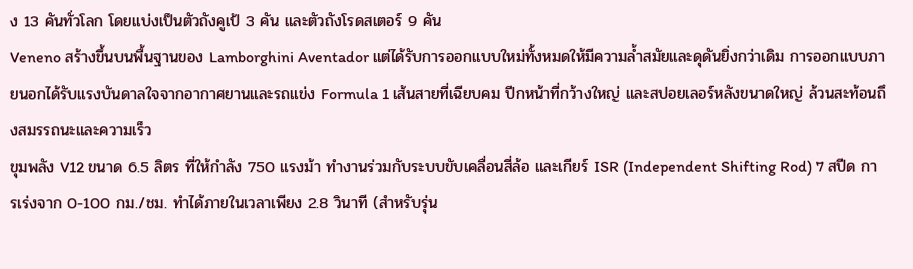ง 13 คันทั่วโลก โดยแบ่งเป็นตัวถังคูเป้ 3 คัน และตัวถังโรดสเตอร์ 9 คัน
Veneno สร้างขึ้นบนพื้นฐานของ Lamborghini Aventador แต่ได้รับการออกแบบใหม่ทั้งหมดให้มีความล้ำสมัยและดุดันยิ่งกว่าเดิม การออกแบบภายนอกได้รับแรงบันดาลใจจากอากาศยานและรถแข่ง Formula 1 เส้นสายที่เฉียบคม ปีกหน้าที่กว้างใหญ่ และสปอยเลอร์หลังขนาดใหญ่ ล้วนสะท้อนถึงสมรรถนะและความเร็ว
ขุมพลัง V12 ขนาด 6.5 ลิตร ที่ให้กำลัง 750 แรงม้า ทำงานร่วมกับระบบขับเคลื่อนสี่ล้อ และเกียร์ ISR (Independent Shifting Rod) 7 สปีด การเร่งจาก 0-100 กม./ชม. ทำได้ภายในเวลาเพียง 2.8 วินาที (สำหรับรุ่น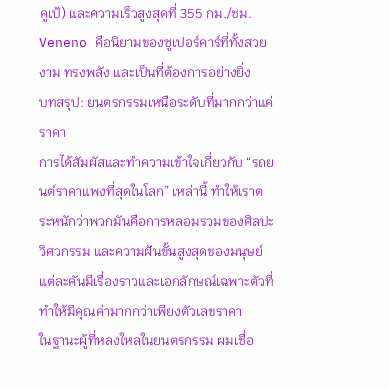คูเป้) และความเร็วสูงสุดที่ 355 กม./ชม. Veneno คือนิยามของซูเปอร์คาร์ที่ทั้งสวยงาม ทรงพลัง และเป็นที่ต้องการอย่างยิ่ง
บทสรุป: ยนตรกรรมเหนือระดับที่มากกว่าแค่ราคา
การได้สัมผัสและทำความเข้าใจเกี่ยวกับ “รถยนต์ราคาแพงที่สุดในโลก” เหล่านี้ ทำให้เราตระหนักว่าพวกมันคือการหลอมรวมของศิลปะ วิศวกรรม และความฝันขั้นสูงสุดของมนุษย์ แต่ละคันมีเรื่องราวและเอกลักษณ์เฉพาะตัวที่ทำให้มีคุณค่ามากกว่าเพียงตัวเลขราคา
ในฐานะผู้ที่หลงใหลในยนตรกรรม ผมเชื่อ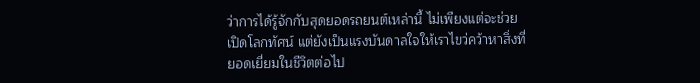ว่าการได้รู้จักกับสุดยอดรถยนต์เหล่านี้ ไม่เพียงแต่จะช่วยเปิดโลกทัศน์ แต่ยังเป็นแรงบันดาลใจให้เราไขว่คว้าหาสิ่งที่ยอดเยี่ยมในชีวิตต่อไป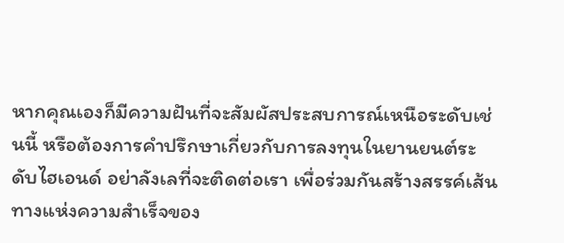หากคุณเองก็มีความฝันที่จะสัมผัสประสบการณ์เหนือระดับเช่นนี้ หรือต้องการคำปรึกษาเกี่ยวกับการลงทุนในยานยนต์ระดับไฮเอนด์ อย่าลังเลที่จะติดต่อเรา เพื่อร่วมกันสร้างสรรค์เส้นทางแห่งความสำเร็จของ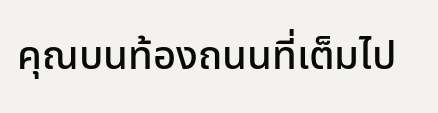คุณบนท้องถนนที่เต็มไป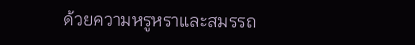ด้วยความหรูหราและสมรรถ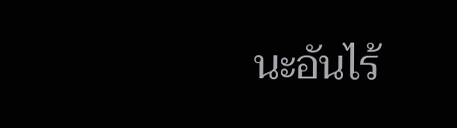นะอันไร้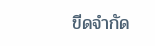ขีดจำกัด